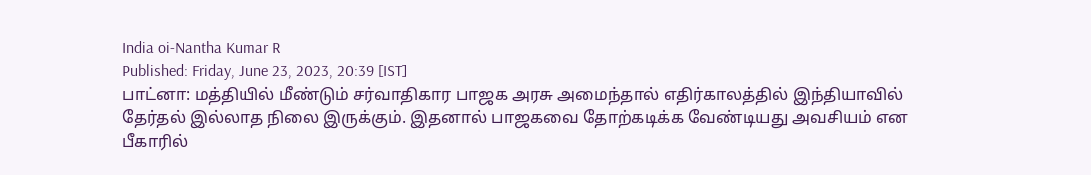India oi-Nantha Kumar R
Published: Friday, June 23, 2023, 20:39 [IST]
பாட்னா: மத்தியில் மீண்டும் சர்வாதிகார பாஜக அரசு அமைந்தால் எதிர்காலத்தில் இந்தியாவில் தேர்தல் இல்லாத நிலை இருக்கும். இதனால் பாஜகவை தோற்கடிக்க வேண்டியது அவசியம் என பீகாரில்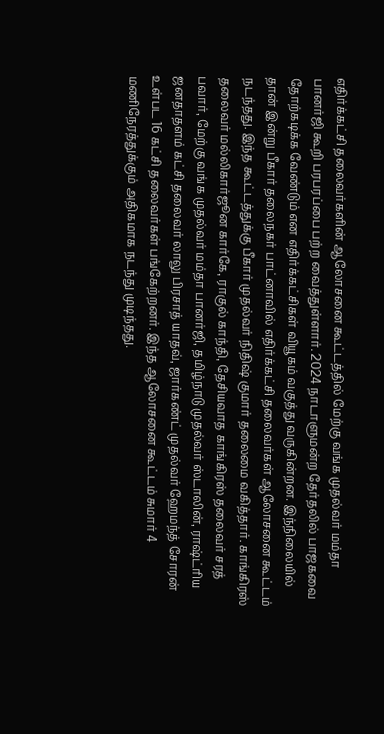எதிர்க்கட்சி தலைவர்களின் ஆலோசனை கூட்டத்தில் மேற்கு வங்க முதல்வர் மம்தா பானர்ஜி கூறி பரபரப்பை பற்ற வைத்துள்ளார். 2024 நாடாளுமன்ற தேர்தலில் பாஜகவை தோற்கடிக்க வேண்டும் என எதிர்க்கட்சிகள் வியூகம் வகுத்து வருகின்றன. இந்நிலையில் தான் இன்று பீகார் தலைநகர் பாட்னாவில் எதிர்க்கட்சி தலைவர்கள் ஆலோசனை கூட்டம் நடந்தது. இந்த கூட்டத்துக்கு பீகார் முதல்வர் நிதிஷ் குமார் தலைமை வகித்தார். காங்கிரஸ் தலைவர் மல்லிகார்ஜூன கார்கே, ராகுல் காந்தி, தேசியவாத காங்கிரஸ் தலைவர் சரத் பவார், மேற்கு வங்க முதல்வர் மம்தா பானர்ஜி, தமிழ்நாடு முதல்வர் ஸ்டாலின், ராஷ்ட்ரிய ஜனதாதளம் கட்சி தலைவர் லாலு பிரசாத் யாதவ், ஜார்கண்ட் முதல்வர் ஹேமந்த் சோரன் உள்பட 16 கட்சி தலைவர்கள் பங்கேற்றனர். இந்த ஆலோசனை கூட்டம் சுமார் 4 மணிநேரத்துக்கும் அதிகமாக நடந்து முடிந்தது.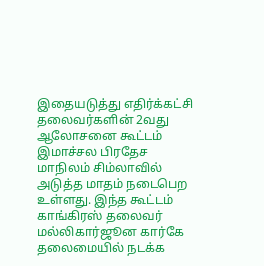இதையடுத்து எதிர்க்கட்சி தலைவர்களின் 2வது ஆலோசனை கூட்டம் இமாச்சல பிரதேச மாநிலம் சிம்லாவில் அடுத்த மாதம் நடைபெற உள்ளது. இந்த கூட்டம் காங்கிரஸ் தலைவர் மல்லிகார்ஜூன கார்கே தலைமையில் நடக்க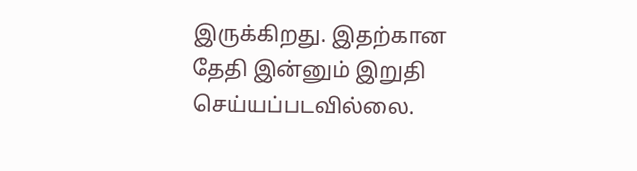இருக்கிறது. இதற்கான தேதி இன்னும் இறுதி செய்யப்படவில்லை.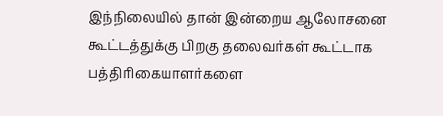இந்நிலையில் தான் இன்றைய ஆலோசனை கூட்டத்துக்கு பிறகு தலைவர்கள் கூட்டாக பத்திரிகையாளர்களை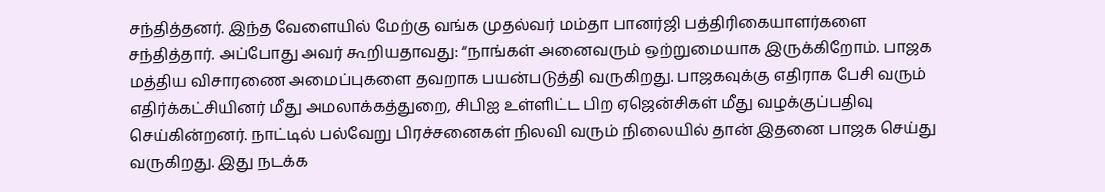சந்தித்தனர். இந்த வேளையில் மேற்கு வங்க முதல்வர் மம்தா பானர்ஜி பத்திரிகையாளர்களை சந்தித்தார். அப்போது அவர் கூறியதாவது: “நாங்கள் அனைவரும் ஒற்றுமையாக இருக்கிறோம். பாஜக மத்திய விசாரணை அமைப்புகளை தவறாக பயன்படுத்தி வருகிறது. பாஜகவுக்கு எதிராக பேசி வரும் எதிர்க்கட்சியினர் மீது அமலாக்கத்துறை, சிபிஐ உள்ளிட்ட பிற ஏஜென்சிகள் மீது வழக்குப்பதிவு செய்கின்றனர். நாட்டில் பல்வேறு பிரச்சனைகள் நிலவி வரும் நிலையில் தான் இதனை பாஜக செய்து வருகிறது. இது நடக்க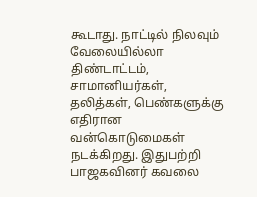கூடாது. நாட்டில் நிலவும் வேலையில்லா திண்டாட்டம், சாமானியர்கள், தலித்கள், பெண்களுக்கு எதிரான வன்கொடுமைகள் நடக்கிறது. இதுபற்றி பாஜகவினர் கவலை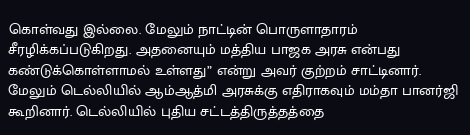கொள்வது இல்லை. மேலும் நாட்டின் பொருளாதாரம் சீரழிக்கப்படுகிறது. அதனையும் மத்திய பாஜக அரசு என்பது கண்டுக்கொள்ளாமல் உள்ளது” என்று அவர் குற்றம் சாட்டினார். மேலும் டெல்லியில் ஆம்ஆத்மி அரசுக்கு எதிராகவும் மம்தா பானர்ஜி கூறினார். டெல்லியில் புதிய சட்டத்திருத்தத்தை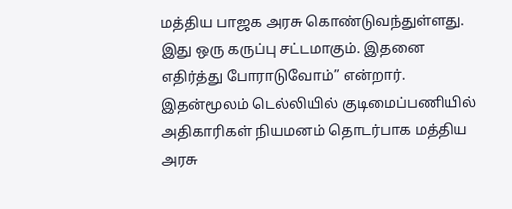மத்திய பாஜக அரசு கொண்டுவந்துள்ளது. இது ஒரு கருப்பு சட்டமாகும். இதனை எதிர்த்து போராடுவோம்” என்றார். இதன்மூலம் டெல்லியில் குடிமைப்பணியில் அதிகாரிகள் நியமனம் தொடர்பாக மத்திய அரசு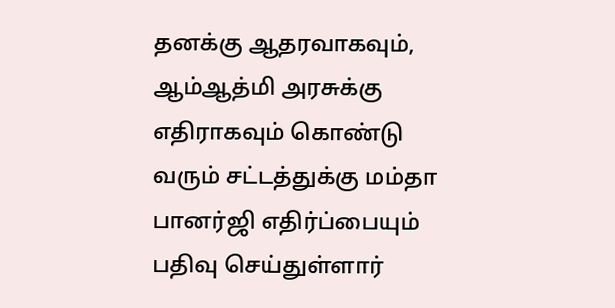தனக்கு ஆதரவாகவும், ஆம்ஆத்மி அரசுக்கு எதிராகவும் கொண்டு வரும் சட்டத்துக்கு மம்தா பானர்ஜி எதிர்ப்பையும் பதிவு செய்துள்ளார்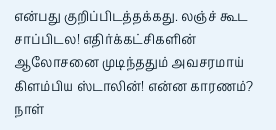என்பது குறிப்பிடத்தக்கது. லஞ்ச் கூட சாப்பிடல! எதிர்க்கட்சிகளின் ஆலோசனை முடிந்ததும் அவசரமாய் கிளம்பிய ஸ்டாலின்! என்ன காரணம்?
நாள்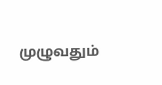முழுவதும்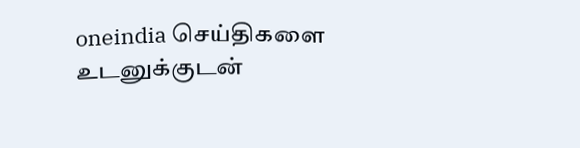oneindia செய்திகளை உடனுக்குடன்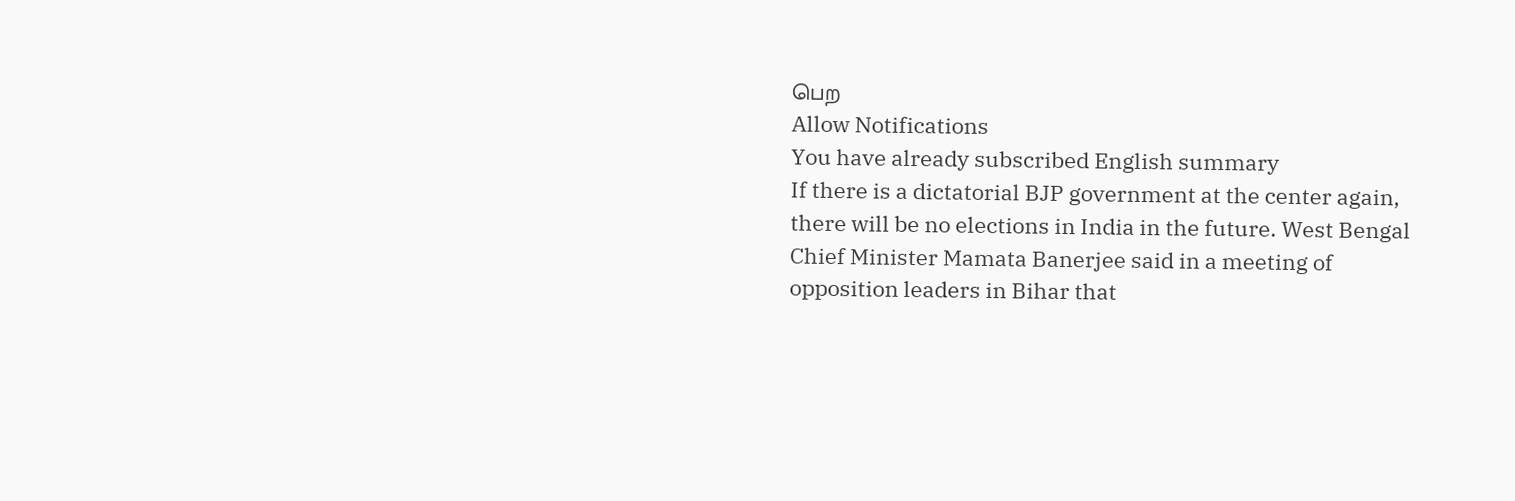பெற
Allow Notifications
You have already subscribed English summary
If there is a dictatorial BJP government at the center again, there will be no elections in India in the future. West Bengal Chief Minister Mamata Banerjee said in a meeting of opposition leaders in Bihar that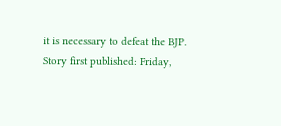it is necessary to defeat the BJP.
Story first published: Friday,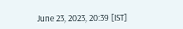June 23, 2023, 20:39 [IST]